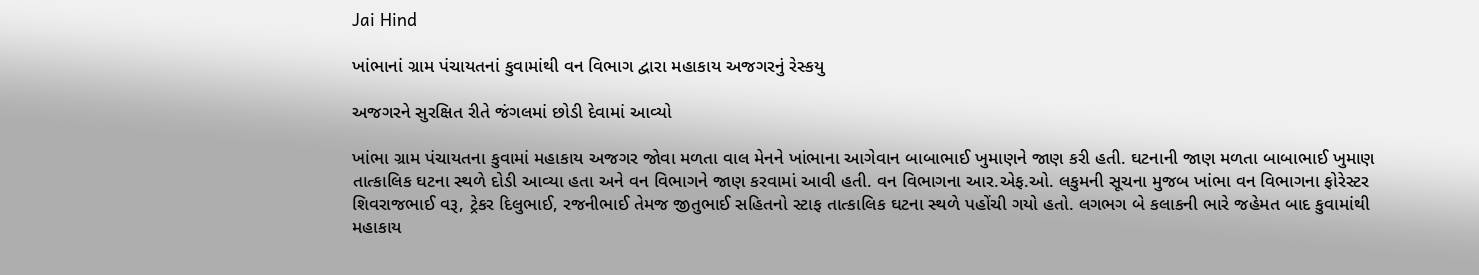Jai Hind

ખાંભાનાં ગ્રામ પંચાયતનાં કુવામાંથી વન વિભાગ દ્વારા મહાકાય અજગરનું રેસ્કયુ

અજગરને સુરક્ષિત રીતે જંગલમાં છોડી દેવામાં આવ્યો

ખાંભા ગ્રામ પંચાયતના કુવામાં મહાકાય અજગર જોવા મળતા વાલ મેનને ખાંભાના આગેવાન બાબાભાઈ ખુમાણને જાણ કરી હતી. ઘટનાની જાણ મળતા બાબાભાઈ ખુમાણ તાત્કાલિક ઘટના સ્થળે દોડી આવ્યા હતા અને વન વિભાગને જાણ કરવામાં આવી હતી. વન વિભાગના આર.એફ.ઓ. લકુમની સૂચના મુજબ ખાંભા વન વિભાગના ફોરેસ્ટર શિવરાજભાઈ વરૂ, ટ્રેકર દિલુભાઈ, રજનીભાઈ તેમજ જીતુભાઈ સહિતનો સ્ટાફ તાત્કાલિક ઘટના સ્થળે પહોંચી ગયો હતો. લગભગ બે કલાકની ભારે જહેમત બાદ કુવામાંથી મહાકાય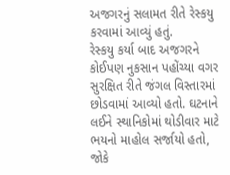અજગરનું સલામત રીતે રેસ્કયુ કરવામાં આવ્યું હતું.
રેસ્કયુ કર્યા બાદ અજગરને કોઈપણ નુકસાન પહોંચ્યા વગર સુરક્ષિત રીતે જંગલ વિસ્તારમાં છોડવામાં આવ્યો હતો. ઘટનાને લઈને સ્થાનિકોમાં થોડીવાર માટે ભયનો માહોલ સર્જાયો હતો, જોકે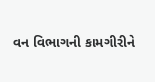વન વિભાગની કામગીરીને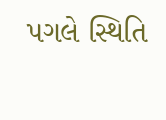પગલે સ્થિતિ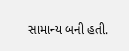સામાન્ય બની હતી.